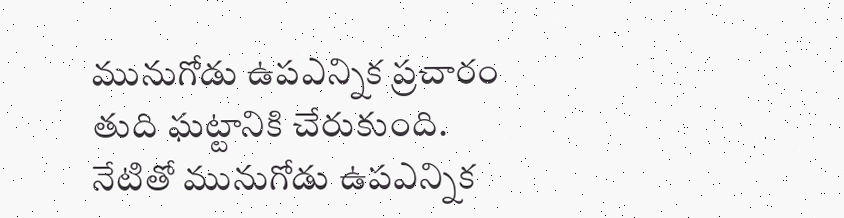మునుగోడు ఉపఎన్నిక ప్రచారం తుది ఘట్టానికి చేరుకుంది. నేటితో మునుగోడు ఉపఎన్నిక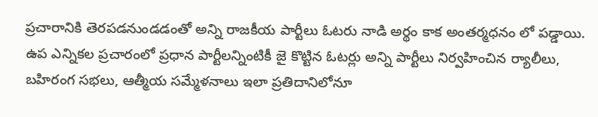ప్రచారానికి తెరపడనుండడంతో అన్ని రాజకీయ పార్టీలు ఓటరు నాడి అర్థం కాక అంతర్మధనం లో పడ్డాయి. ఉప ఎన్నికల ప్రచారంలో ప్రధాన పార్టీలన్నింటికీ జై కొట్టిన ఓటర్లు అన్ని పార్టీలు నిర్వహించిన ర్యాలీలు, బహిరంగ సభలు, ఆత్మీయ సమ్మేళనాలు ఇలా ప్రతిదానిలోనూ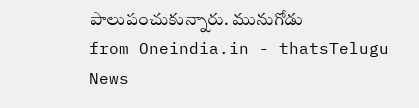పాలుపంచుకున్నారు. మునుగోడు
from Oneindia.in - thatsTelugu News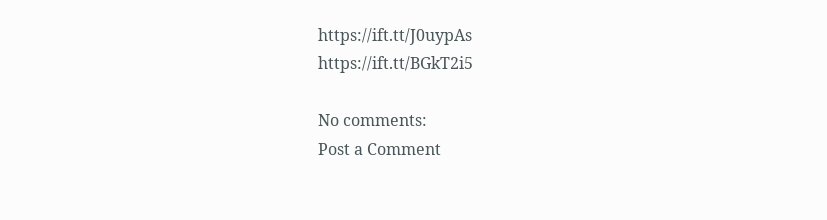https://ift.tt/J0uypAs
https://ift.tt/BGkT2i5

No comments:
Post a Comment